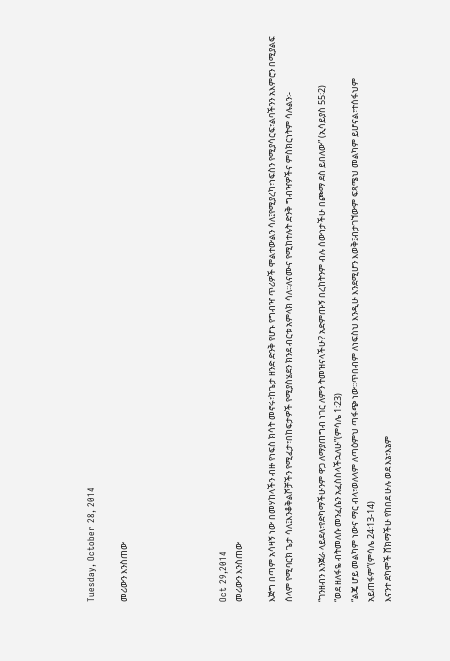Tuesday, October 28, 2014

መሪውን እንስጠው





Oct 29,2014
መሪውን እንስጠው

እጅግ በጣም አሳዛኝ ነው በመሃከላችን ብዙ የነፍስ ክሳት መኖሩ፣ከጌታ ዘንድ ድንቅ የሆኑ የግብዣ ጥሪዎች ሞልተውልን ሳለ፤የሚያረካ፣ነፍስን የሚያሳርፍ፣ልባችንን አእምሮን በሚያልፍ ሰላም የሚባርክ ጌታ ሳለ፤እንቆቅልሾቻችን የሚፈታ፣በከፍታዎች የሚያስሄደን ክንደ ብርቱ አምላክ ሳለ፡፡ለናሙና የሚከተሉት ድንቅ ግብዣዎችና ምስክርነትም ሳሉልን፡-

“ገንዘብን እንጀራ ላይደለ፣የድካማችሁንም ዋጋ ለማያጠግብ ነገር ለምን ትመዝናላችሁ? አድምጡኝ በረከትንም ብሉ ሰውነታችሁ በጮማ ደስ ይበለው” (ኢሳይያስ 55፡2)
“ወደ ዘለፋዬ ብትመለሱ መንፈሴን አፈስስላችኋለሁ”(ምሳሌ 1፡23)
“ልጄ ሆይ መልካም ነውና ማር ብላ፣ወለላም ለጣዕምህ ጣፋጭ ነው፡፡ጥበብም ለነፍስህ እንዲሁ እንደሚሆን እወቅ፤ብታገኘውም ፍጻሜህ መልካም ይሆናል፣ተሰፋህም አይጠፋም”(ምሳሌ 24፡13-14)
እናንተ ደካሞች ሸክማችሁ የከበደ ሁሉ ወደ እኔ፣እኔም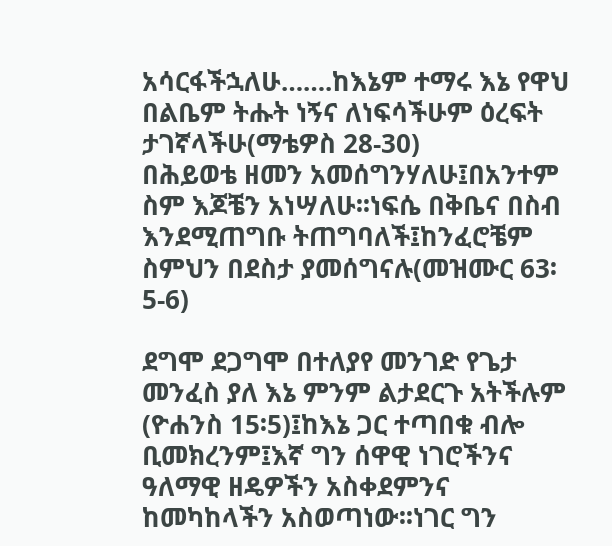አሳርፋችኋለሁ…….ከእኔም ተማሩ እኔ የዋህ በልቤም ትሑት ነኝና ለነፍሳችሁም ዕረፍት ታገኛላችሁ(ማቴዎስ 28-30)
በሕይወቴ ዘመን አመሰግንሃለሁ፤በአንተም ስም እጆቼን አነሣለሁ፡፡ነፍሴ በቅቤና በስብ እንደሚጠግቡ ትጠግባለች፤ከንፈሮቼም ስምህን በደስታ ያመሰግናሉ(መዝሙር 63፡5-6)

ደግሞ ደጋግሞ በተለያየ መንገድ የጌታ መንፈስ ያለ እኔ ምንም ልታደርጉ አትችሉም (ዮሐንስ 15፡5)፤ከእኔ ጋር ተጣበቁ ብሎ ቢመክረንም፤እኛ ግን ሰዋዊ ነገሮችንና ዓለማዊ ዘዴዎችን አስቀደምንና ከመካከላችን አስወጣነው፡፡ነገር ግን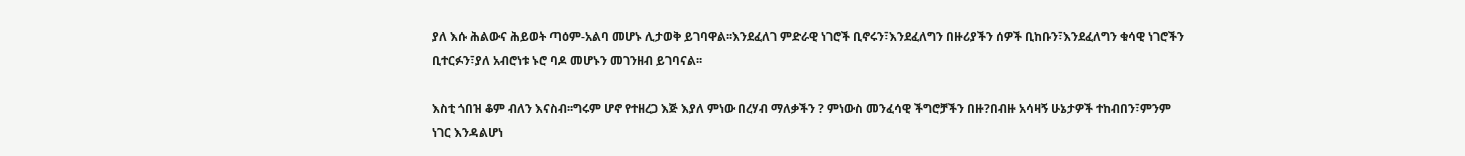ያለ እሱ ሕልውና ሕይወት ጣዕም-አልባ መሆኑ ሊታወቅ ይገባዋል፡፡እንደፈለገ ምድራዊ ነገሮች ቢኖሩን፣እንደፈለግን በዙሪያችን ሰዎች ቢከቡን፣እንደፈለግን ቁሳዊ ነገሮችን ቢተርፉን፣ያለ አብሮነቱ ኑሮ ባዶ መሆኑን መገንዘብ ይገባናል፡፡

እስቲ ጎበዝ ቆም ብለን እናስብ፡፡ግሩም ሆኖ የተዘረጋ እጅ እያለ ምነው በረሃብ ማለቃችን ? ምነውስ መንፈሳዊ ችግሮቻችን በዙ?በብዙ አሳዛኝ ሁኔታዎች ተከብበን፣ምንም ነገር እንዳልሆነ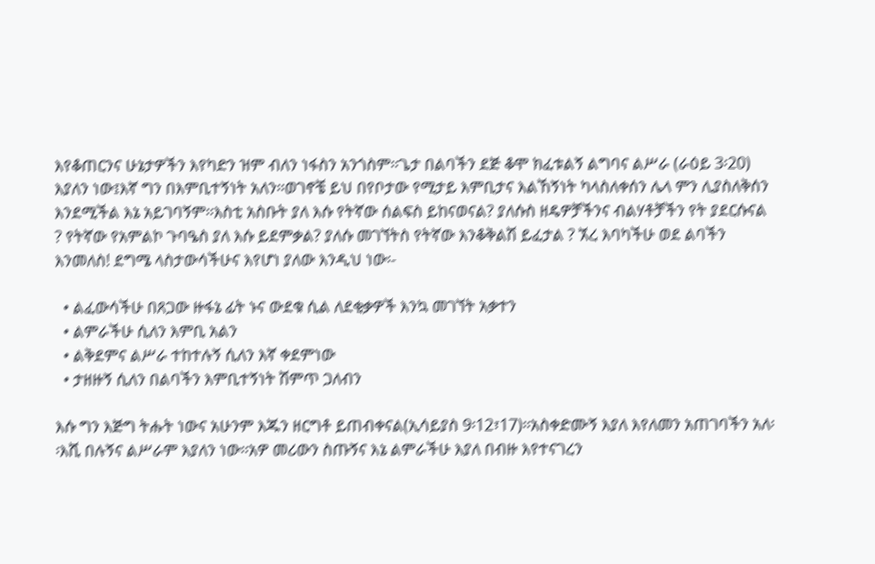እየቆጠርንና ሁኔታዎችን እየካድን ዝም ብለን ነፋስን አንጎስም፡፡ጌታ በልባችን ደጅ ቆሞ ክፈቱልኝ ልግባና ልሥራ (ራዕይ 3፡20) እያለን ነው፤እኛ ግን በእምቢተኝነት አለን፡፡ወገኖቼ ይህ በየቦታው የሚታይ እምቢታና እልኸኝነት ካላስለቀሰን ሌላ ምን ሊያስለቅሰን እንደሚችል እኔ አይገባኝም፡፡እስቲ አስቡት ያለ እሱ የትኛው ሰልፍስ ይከናወናል? ያለሱስ ዘዴዎቻችንና ብልሃቶቻችን የት ያደርሱናል ? የትኛው የአምልኮ ጉባዔስ ያለ እሱ ይደምቃል? ያለሱ መገኘትስ የትኛው እንቆቅልሽ ይፈታል ? ኧረ እባካችሁ ወደ ልባችን እንመለስ! ደግሜ ላስታውሳችሁና እየሆነ ያለው እንዲህ ነው፡-

  • ልፈውሳችሁ በጸጋው ዙፋኔ ፊት ኑና ውደቁ ሲል ለደቂቃዎች እንኳ መገኘት አቃተን
  • ልምራችሁ ሲለን እምቢ አልን
  • ልቅደምና ልሥራ ተከተሉኝ ሲለን እኛ ቀደምነው
  • ታዘዙኝ ሲለን በልባችን እምቢተኝነት ሽምጥ ጋለብን

እሱ ግን እጅግ ትሑት ነውና አሁንም እጁን ዘርግቶ ይጠብቀናል(ኢሳይያስ 9፡12፣17)፡፡አስቀድሙኝ እያለ እየለመን አጠገባችን አለ፡፡እሺ በሉኝና ልሥራም እያለን ነው፡፡አዎ መሪውን ስጡኝና እኔ ልምራችሁ እያለ በብዙ እየተናገረን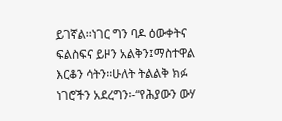ይገኛል፡፡ነገር ግን ባዶ ዕውቀትና ፍልስፍና ይዞን አልቅን፤ማስተዋል እርቆን ሳትን፡፡ሁለት ትልልቅ ክፉ ነገሮችን አደረግን፡-“የሕያውን ውሃ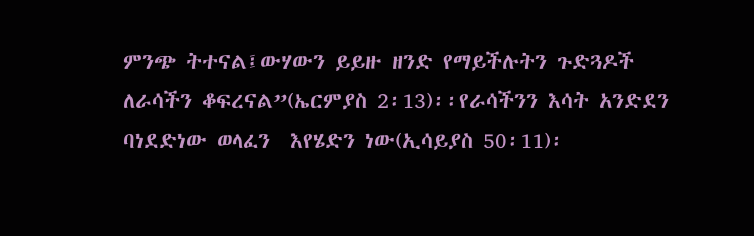ምንጭ ትተናል፤ውሃውን ይይዙ ዘንድ የማይችሉትን ጉድጓዶች ለራሳችን ቆፍረናል”(ኤርምያስ 2፡13)፡፡የራሳችንን እሳት አንድደን ባነደድነው ወላፈን  እየሄድን ነው(ኢሳይያስ 50፡11)፡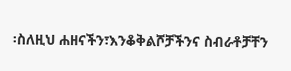፡ስለዚህ ሐዘናችን፣እንቆቅልሾቻችንና ስብራቶቻቸን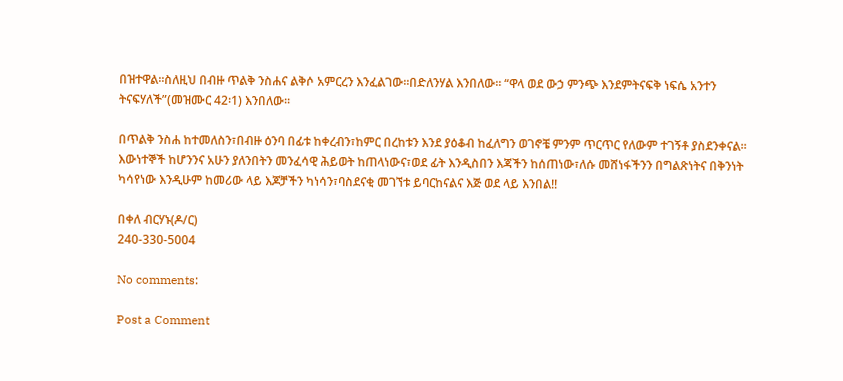በዝተዋል፡፡ስለዚህ በብዙ ጥልቅ ንስሐና ልቅሶ አምርረን እንፈልገው፡፡በድለንሃል እንበለው፡፡ “ዋላ ወደ ውኃ ምንጭ እንደምትናፍቅ ነፍሴ አንተን ትናፍሃለች”(መዝሙር 42፡1) እንበለው፡፡

በጥልቅ ንስሐ ከተመለስን፣በብዙ ዕንባ በፊቱ ከቀረብን፣ከምር በረከቱን እንደ ያዕቆብ ከፈለግን ወገኖቼ ምንም ጥርጥር የለውም ተገኝቶ ያስደንቀናል፡፡እውነተኞች ከሆንንና አሁን ያለንበትን መንፈሳዊ ሕይወት ከጠላነውና፣ወደ ፊት እንዲስበን እጃችን ከሰጠነው፣ለሱ መሸነፋችንን በግልጽነትና በቅንነት ካሳየነው እንዲሁም ከመሪው ላይ እጆቻችን ካነሳን፣ባስደናቂ መገኘቱ ይባርከናልና እጅ ወደ ላይ እንበል!!

በቀለ ብርሃኑ(ዶ/ር)
240-330-5004

No comments:

Post a Comment